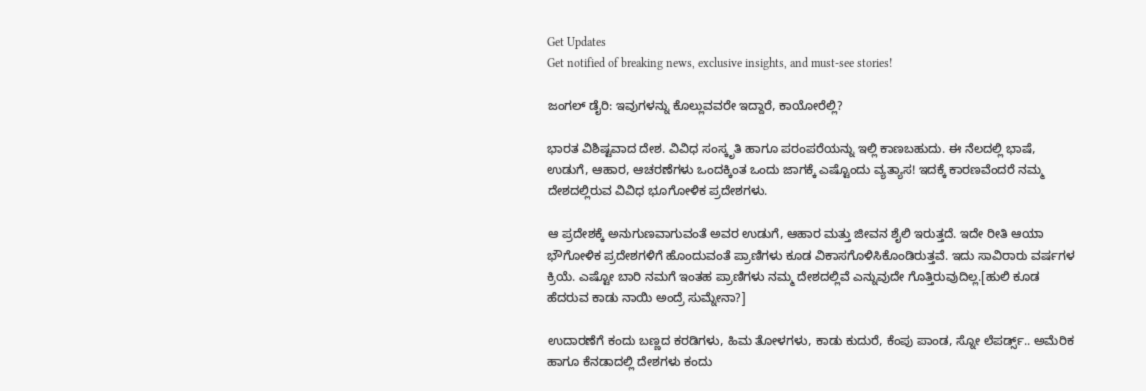Get Updates
Get notified of breaking news, exclusive insights, and must-see stories!

ಜಂಗಲ್ ಡೈರಿ: ಇವುಗಳನ್ನು ಕೊಲ್ಲುವವರೇ ಇದ್ದಾರೆ, ಕಾಯೋರೆಲ್ಲಿ?

ಭಾರತ ವಿಶಿಷ್ಟವಾದ ದೇಶ. ವಿವಿಧ ಸಂಸ್ಕೃತಿ ಹಾಗೂ ಪರಂಪರೆಯನ್ನು ಇಲ್ಲಿ ಕಾಣಬಹುದು. ಈ ನೆಲದಲ್ಲಿ ಭಾಷೆ, ಉಡುಗೆ, ಆಹಾರ, ಆಚರಣೆಗಳು ಒಂದಕ್ಕಿಂತ ಒಂದು ಜಾಗಕ್ಕೆ ಎಷ್ಟೊಂದು ವ್ಯತ್ಯಾಸ! ಇದಕ್ಕೆ ಕಾರಣವೆಂದರೆ ನಮ್ಮ ದೇಶದಲ್ಲಿರುವ ವಿವಿಧ ಭೂಗೋಳಿಕ ಪ್ರದೇಶಗಳು.

ಆ ಪ್ರದೇಶಕ್ಕೆ ಅನುಗುಣವಾಗುವಂತೆ ಅವರ ಉಡುಗೆ, ಆಹಾರ ಮತ್ತು ಜೀವನ ಶೈಲಿ ಇರುತ್ತದೆ. ಇದೇ ರೀತಿ ಆಯಾ ಭೌಗೋಳಿಕ ಪ್ರದೇಶಗಳಿಗೆ ಹೊಂದುವಂತೆ ಪ್ರಾಣಿಗಳು ಕೂಡ ವಿಕಾಸಗೊಳಿಸಿಕೊಂಡಿರುತ್ತವೆ. ಇದು ಸಾವಿರಾರು ವರ್ಷಗಳ ಕ್ರಿಯೆ. ಎಷ್ಟೋ ಬಾರಿ ನಮಗೆ ಇಂತಹ ಪ್ರಾಣಿಗಳು ನಮ್ಮ ದೇಶದಲ್ಲಿವೆ ಎನ್ನುವುದೇ ಗೊತ್ತಿರುವುದಿಲ್ಲ.[ಹುಲಿ ಕೂಡ ಹೆದರುವ ಕಾಡು ನಾಯಿ ಅಂದ್ರೆ ಸುಮ್ನೇನಾ?]

ಉದಾರಣೆಗೆ ಕಂದು ಬಣ್ಣದ ಕರಡಿಗಳು, ಹಿಮ ತೋಳಗಳು, ಕಾಡು ಕುದುರೆ, ಕೆಂಪು ಪಾಂಡ, ಸ್ನೋ ಲೆಪರ್ಡ್ಸ್.. ಅಮೆರಿಕ ಹಾಗೂ ಕೆನಡಾದಲ್ಲಿ ದೇಶಗಳು ಕಂದು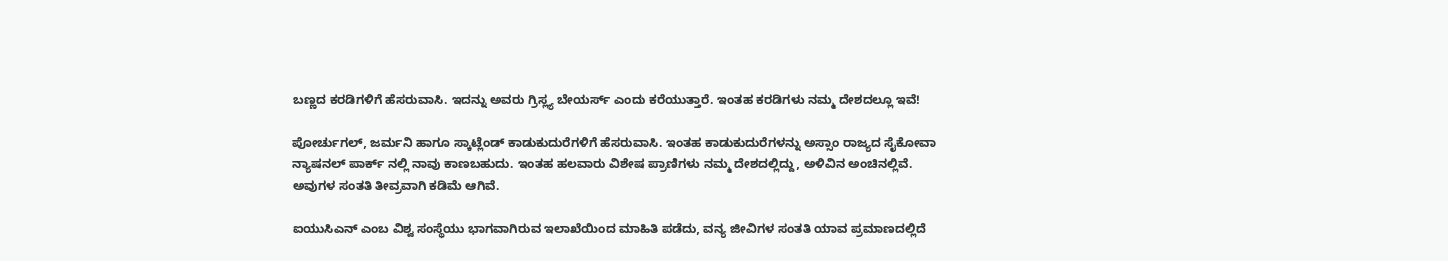ಬಣ್ಣದ ಕರಡಿಗಳಿಗೆ ಹೆಸರುವಾಸಿ. ಇದನ್ನು ಅವರು ಗ್ರಿಸ್ಲ್ಯ ಬೇಯರ್ಸ್ ಎಂದು ಕರೆಯುತ್ತಾರೆ. ಇಂತಹ ಕರಡಿಗಳು ನಮ್ಮ ದೇಶದಲ್ಲೂ ಇವೆ!

ಪೋರ್ಚುಗಲ್, ಜರ್ಮನಿ ಹಾಗೂ ಸ್ಕಾಟ್ಲೆಂಡ್ ಕಾಡುಕುದುರೆಗಳಿಗೆ ಹೆಸರುವಾಸಿ. ಇಂತಹ ಕಾಡುಕುದುರೆಗಳನ್ನು ಅಸ್ಸಾಂ ರಾಜ್ಯದ ಸೈಕೋವಾ ನ್ಯಾಷನಲ್ ಪಾರ್ಕ್ ನಲ್ಲಿ ನಾವು ಕಾಣಬಹುದು. ಇಂತಹ ಹಲವಾರು ವಿಶೇಷ ಪ್ರಾಣಿಗಳು ನಮ್ಮ ದೇಶದಲ್ಲಿದ್ದು, ಅಳಿವಿನ ಅಂಚಿನಲ್ಲಿವೆ. ಅವುಗಳ ಸಂತತಿ ತೀವ್ರವಾಗಿ ಕಡಿಮೆ ಆಗಿವೆ.

ಐಯುಸಿಎನ್ ಎಂಬ ವಿಶ್ವ ಸಂಸ್ಥೆಯು ಭಾಗವಾಗಿರುವ ಇಲಾಖೆಯಿಂದ ಮಾಹಿತಿ ಪಡೆದು, ವನ್ಯ ಜೀವಿಗಳ ಸಂತತಿ ಯಾವ ಪ್ರಮಾಣದಲ್ಲಿದೆ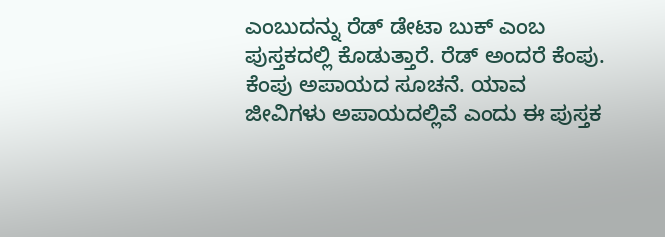ಎಂಬುದನ್ನು ರೆಡ್ ಡೇಟಾ ಬುಕ್ ಎಂಬ ಪುಸ್ತಕದಲ್ಲಿ ಕೊಡುತ್ತಾರೆ. ರೆಡ್ ಅಂದರೆ ಕೆಂಪು. ಕೆಂಪು ಅಪಾಯದ ಸೂಚನೆ. ಯಾವ ಜೀವಿಗಳು ಅಪಾಯದಲ್ಲಿವೆ ಎಂದು ಈ ಪುಸ್ತಕ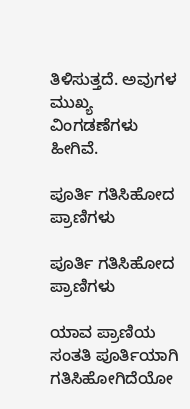ತಿಳಿಸುತ್ತದೆ. ಅವುಗಳ ಮುಖ್ಯ ವಿಂಗಡಣೆಗಳು ಹೀಗಿವೆ.

ಪೂರ್ತಿ ಗತಿಸಿಹೋದ ಪ್ರಾಣಿಗಳು

ಪೂರ್ತಿ ಗತಿಸಿಹೋದ ಪ್ರಾಣಿಗಳು

ಯಾವ ಪ್ರಾಣಿಯ ಸಂತತಿ ಪೂರ್ತಿಯಾಗಿ ಗತಿಸಿಹೋಗಿದೆಯೋ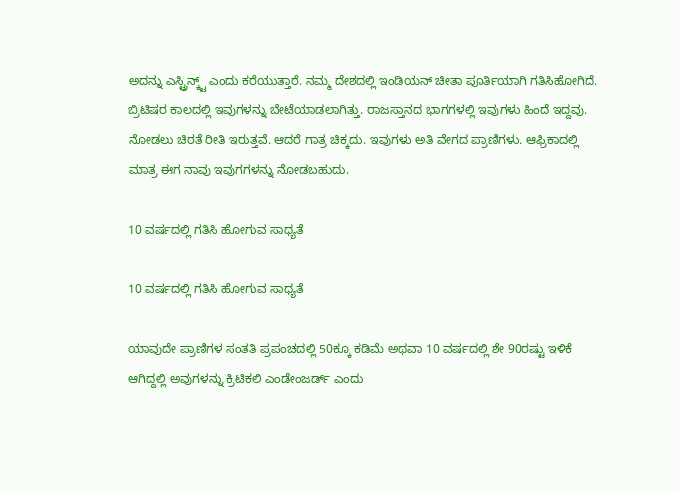ಅದನ್ನು ಎಸ್ಟ್ರಿನ್ಕ್ಟ್ ಎಂದು ಕರೆಯುತ್ತಾರೆ. ನಮ್ಮ ದೇಶದಲ್ಲಿ ಇಂಡಿಯನ್ ಚೀತಾ ಪೂರ್ತಿಯಾಗಿ ಗತಿಸಿಹೋಗಿದೆ. ಬ್ರಿಟಿಷರ ಕಾಲದಲ್ಲಿ ಇವುಗಳನ್ನು ಬೇಟೆಯಾಡಲಾಗಿತ್ತು. ರಾಜಸ್ತಾನದ ಭಾಗಗಳಲ್ಲಿ ಇವುಗಳು ಹಿಂದೆ ಇದ್ದವು. ನೋಡಲು ಚಿರತೆ ರೀತಿ ಇರುತ್ತವೆ. ಆದರೆ ಗಾತ್ರ ಚಿಕ್ಕದು. ಇವುಗಳು ಅತಿ ವೇಗದ ಪ್ರಾಣಿಗಳು. ಆಫ್ರಿಕಾದಲ್ಲಿ ಮಾತ್ರ ಈಗ ನಾವು ಇವುಗಗಳನ್ನು ನೋಡಬಹುದು.

10 ವರ್ಷದಲ್ಲಿ ಗತಿಸಿ ಹೋಗುವ ಸಾಧ್ಯತೆ

10 ವರ್ಷದಲ್ಲಿ ಗತಿಸಿ ಹೋಗುವ ಸಾಧ್ಯತೆ

ಯಾವುದೇ ಪ್ರಾಣಿಗಳ ಸಂತತಿ ಪ್ರಪಂಚದಲ್ಲಿ 50ಕ್ಕೂ ಕಡಿಮೆ ಅಥವಾ 10 ವರ್ಷದಲ್ಲಿ ಶೇ 90ರಷ್ಟು ಇಳಿಕೆ ಆಗಿದ್ದಲ್ಲಿ ಅವುಗಳನ್ನು ಕ್ರಿಟಿಕಲಿ ಎಂಡೇಂಜರ್ಡ್ ಎಂದು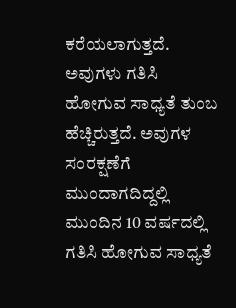ಕರೆಯಲಾಗುತ್ತದೆ. ಅವುಗಳು ಗತಿಸಿ ಹೋಗುವ ಸಾಧ್ಯತೆ ತುಂಬ ಹೆಚ್ಚಿರುತ್ತದೆ. ಅವುಗಳ ಸಂರಕ್ಷಣೆಗೆ ಮುಂದಾಗದಿದ್ದಲ್ಲಿ ಮುಂದಿನ 10 ವರ್ಷದಲ್ಲಿ ಗತಿಸಿ ಹೋಗುವ ಸಾಧ್ಯತೆ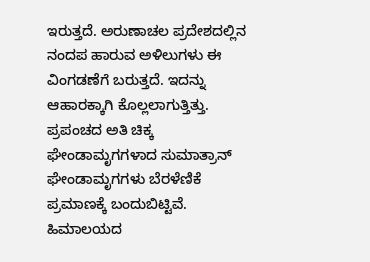ಇರುತ್ತದೆ. ಅರುಣಾಚಲ ಪ್ರದೇಶದಲ್ಲಿನ ನಂದಪ ಹಾರುವ ಅಳಿಲುಗಳು ಈ ವಿಂಗಡಣೆಗೆ ಬರುತ್ತದೆ. ಇದನ್ನು ಆಹಾರಕ್ಕಾಗಿ ಕೊಲ್ಲಲಾಗುತ್ತಿತ್ತು. ಪ್ರಪಂಚದ ಅತಿ ಚಿಕ್ಕ ಘೇಂಡಾಮೃಗಗಳಾದ ಸುಮಾತ್ರಾನ್ ಘೇಂಡಾಮೃಗಗಳು ಬೆರಳೆಣಿಕೆ ಪ್ರಮಾಣಕ್ಕೆ ಬಂದುಬಿಟ್ಟಿವೆ. ಹಿಮಾಲಯದ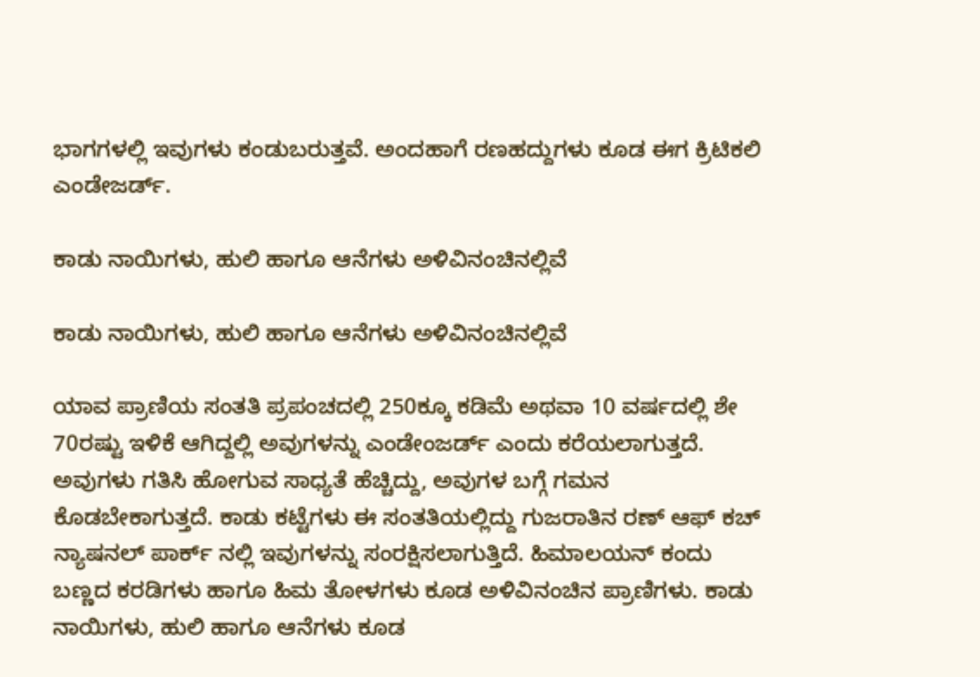ಭಾಗಗಳಲ್ಲಿ ಇವುಗಳು ಕಂಡುಬರುತ್ತವೆ. ಅಂದಹಾಗೆ ರಣಹದ್ದುಗಳು ಕೂಡ ಈಗ ಕ್ರಿಟಿಕಲಿ ಎಂಡೇಜರ್ಡ್.

ಕಾಡು ನಾಯಿಗಳು, ಹುಲಿ ಹಾಗೂ ಆನೆಗಳು ಅಳಿವಿನಂಚಿನಲ್ಲಿವೆ

ಕಾಡು ನಾಯಿಗಳು, ಹುಲಿ ಹಾಗೂ ಆನೆಗಳು ಅಳಿವಿನಂಚಿನಲ್ಲಿವೆ

ಯಾವ ಪ್ರಾಣಿಯ ಸಂತತಿ ಪ್ರಪಂಚದಲ್ಲಿ 250ಕ್ಕೂ ಕಡಿಮೆ ಅಥವಾ 10 ವರ್ಷದಲ್ಲಿ ಶೇ 70ರಷ್ಟು ಇಳಿಕೆ ಆಗಿದ್ದಲ್ಲಿ ಅವುಗಳನ್ನು ಎಂಡೇಂಜರ್ಡ್ ಎಂದು ಕರೆಯಲಾಗುತ್ತದೆ. ಅವುಗಳು ಗತಿಸಿ ಹೋಗುವ ಸಾಧ್ಯತೆ ಹೆಚ್ಚಿದ್ದು, ಅವುಗಳ ಬಗ್ಗೆ ಗಮನ ಕೊಡಬೇಕಾಗುತ್ತದೆ. ಕಾಡು ಕಟ್ಟೆಗಳು ಈ ಸಂತತಿಯಲ್ಲಿದ್ದು ಗುಜರಾತಿನ ರಣ್ ಆಫ್ ಕಚ್ ನ್ಯಾಷನಲ್ ಪಾರ್ಕ್ ನಲ್ಲಿ ಇವುಗಳನ್ನು ಸಂರಕ್ಷಿಸಲಾಗುತ್ತಿದೆ. ಹಿಮಾಲಯನ್ ಕಂದು ಬಣ್ಣದ ಕರಡಿಗಳು ಹಾಗೂ ಹಿಮ ತೋಳಗಳು ಕೂಡ ಅಳಿವಿನಂಚಿನ ಪ್ರಾಣಿಗಳು. ಕಾಡು ನಾಯಿಗಳು, ಹುಲಿ ಹಾಗೂ ಆನೆಗಳು ಕೂಡ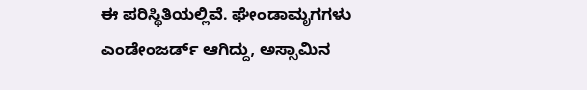ಈ ಪರಿಸ್ಥಿತಿಯಲ್ಲಿವೆ. ಘೇಂಡಾಮೃಗಗಳು ಎಂಡೇಂಜರ್ಡ್ ಆಗಿದ್ದು, ಅಸ್ಸಾಮಿನ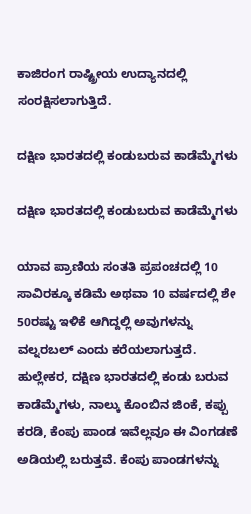ಕಾಜಿರಂಗ ರಾಷ್ಟ್ರೀಯ ಉದ್ಯಾನದಲ್ಲಿ ಸಂರಕ್ಷಿಸಲಾಗುತ್ತಿದೆ.

ದಕ್ಷಿಣ ಭಾರತದಲ್ಲಿ ಕಂಡುಬರುವ ಕಾಡೆಮ್ಮೆಗಳು

ದಕ್ಷಿಣ ಭಾರತದಲ್ಲಿ ಕಂಡುಬರುವ ಕಾಡೆಮ್ಮೆಗಳು

ಯಾವ ಪ್ರಾಣಿಯ ಸಂತತಿ ಪ್ರಪಂಚದಲ್ಲಿ 10 ಸಾವಿರಕ್ಕೂ ಕಡಿಮೆ ಅಥವಾ 10 ವರ್ಷದಲ್ಲಿ ಶೇ 50ರಷ್ಟು ಇಳಿಕೆ ಆಗಿದ್ದಲ್ಲಿ ಅವುಗಳನ್ನು ವಲ್ನರಬಲ್ ಎಂದು ಕರೆಯಲಾಗುತ್ತದೆ. ಹುಲ್ಲೇಕರ, ದಕ್ಷಿಣ ಭಾರತದಲ್ಲಿ ಕಂಡು ಬರುವ ಕಾಡೆಮ್ಮೆಗಳು, ನಾಲ್ಕು ಕೊಂಬಿನ ಜಿಂಕೆ, ಕಪ್ಪು ಕರಡಿ, ಕೆಂಪು ಪಾಂಡ ಇವೆಲ್ಲವೂ ಈ ವಿಂಗಡಣೆ ಅಡಿಯಲ್ಲಿ ಬರುತ್ತವೆ. ಕೆಂಪು ಪಾಂಡಗಳನ್ನು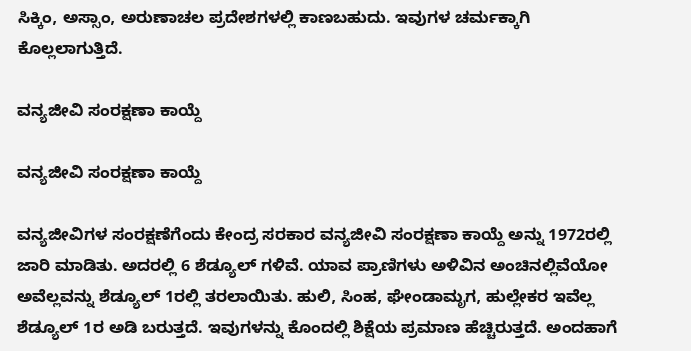ಸಿಕ್ಕಿಂ, ಅಸ್ಸಾಂ, ಅರುಣಾಚಲ ಪ್ರದೇಶಗಳಲ್ಲಿ ಕಾಣಬಹುದು. ಇವುಗಳ ಚರ್ಮಕ್ಕಾಗಿ ಕೊಲ್ಲಲಾಗುತ್ತಿದೆ.

ವನ್ಯಜೀವಿ ಸಂರಕ್ಷಣಾ ಕಾಯ್ದೆ

ವನ್ಯಜೀವಿ ಸಂರಕ್ಷಣಾ ಕಾಯ್ದೆ

ವನ್ಯಜೀವಿಗಳ ಸಂರಕ್ಷಣೆಗೆಂದು ಕೇಂದ್ರ ಸರಕಾರ ವನ್ಯಜೀವಿ ಸಂರಕ್ಷಣಾ ಕಾಯ್ದೆ ಅನ್ನು 1972ರಲ್ಲಿ ಜಾರಿ ಮಾಡಿತು. ಅದರಲ್ಲಿ 6 ಶೆಡ್ಯೂಲ್ ಗಳಿವೆ. ಯಾವ ಪ್ರಾಣಿಗಳು ಅಳಿವಿನ ಅಂಚಿನಲ್ಲಿವೆಯೋ ಅವೆಲ್ಲವನ್ನು ಶೆಡ್ಯೂಲ್ 1ರಲ್ಲಿ ತರಲಾಯಿತು. ಹುಲಿ, ಸಿಂಹ, ಘೇಂಡಾಮೃಗ, ಹುಲ್ಲೇಕರ ಇವೆಲ್ಲ ಶೆಡ್ಯೂಲ್ 1ರ ಅಡಿ ಬರುತ್ತದೆ. ಇವುಗಳನ್ನು ಕೊಂದಲ್ಲಿ ಶಿಕ್ಷೆಯ ಪ್ರಮಾಣ ಹೆಚ್ಚಿರುತ್ತದೆ. ಅಂದಹಾಗೆ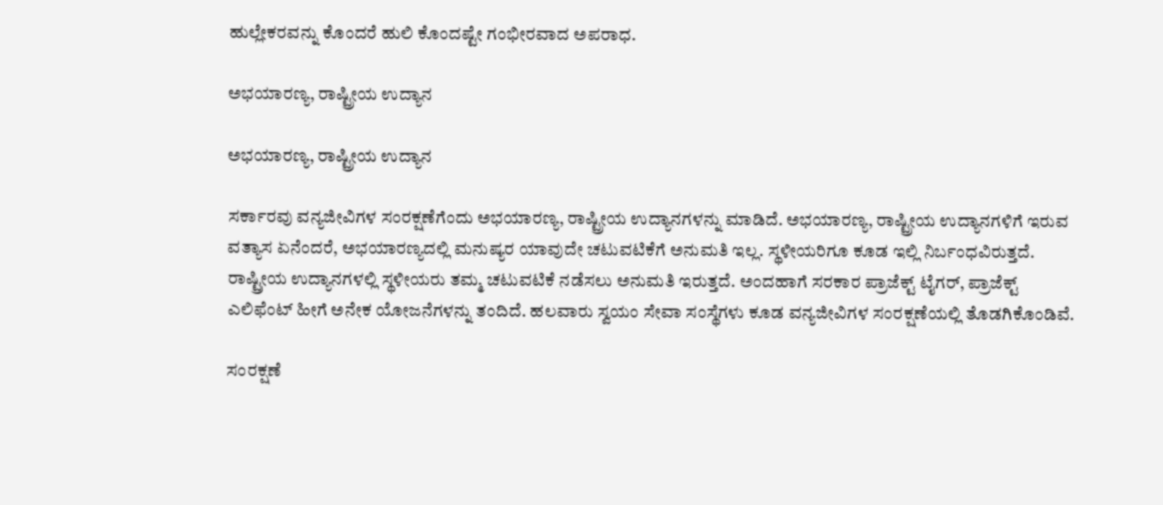ಹುಲ್ಲೇಕರವನ್ನು ಕೊಂದರೆ ಹುಲಿ ಕೊಂದಷ್ಟೇ ಗಂಭೀರವಾದ ಅಪರಾಧ.

ಅಭಯಾರಣ್ಯ, ರಾಷ್ಟ್ರೀಯ ಉದ್ಯಾನ

ಅಭಯಾರಣ್ಯ, ರಾಷ್ಟ್ರೀಯ ಉದ್ಯಾನ

ಸರ್ಕಾರವು ವನ್ಯಜೀವಿಗಳ ಸಂರಕ್ಷಣೆಗೆಂದು ಅಭಯಾರಣ್ಯ, ರಾಷ್ಟ್ರೀಯ ಉದ್ಯಾನಗಳನ್ನು ಮಾಡಿದೆ. ಅಭಯಾರಣ್ಯ, ರಾಷ್ಟ್ರೀಯ ಉದ್ಯಾನಗಳಿಗೆ ಇರುವ ವತ್ಯಾಸ ಏನೆಂದರೆ, ಅಭಯಾರಣ್ಯದಲ್ಲಿ ಮನುಷ್ಯರ ಯಾವುದೇ ಚಟುವಟಿಕೆಗೆ ಅನುಮತಿ ಇಲ್ಲ. ಸ್ಥಳೀಯರಿಗೂ ಕೂಡ ಇಲ್ಲಿ ನಿರ್ಬಂಧವಿರುತ್ತದೆ. ರಾಷ್ಟ್ರೀಯ ಉದ್ಯಾನಗಳಲ್ಲಿ ಸ್ಥಳೀಯರು ತಮ್ಮ ಚಟುವಟಿಕೆ ನಡೆಸಲು ಅನುಮತಿ ಇರುತ್ತದೆ. ಅಂದಹಾಗೆ ಸರಕಾರ ಪ್ರಾಜೆಕ್ಟ್ ಟೈಗರ್, ಪ್ರಾಜೆಕ್ಟ್ ಎಲಿಫೆಂಟ್ ಹೀಗೆ ಅನೇಕ ಯೋಜನೆಗಳನ್ನು ತಂದಿದೆ. ಹಲವಾರು ಸ್ವಯಂ ಸೇವಾ ಸಂಸ್ಥೆಗಳು ಕೂಡ ವನ್ಯಜೀವಿಗಳ ಸಂರಕ್ಷಣೆಯಲ್ಲಿ ತೊಡಗಿಕೊಂಡಿವೆ.

ಸಂರಕ್ಷಣೆ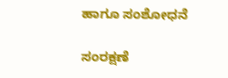ಹಾಗೂ ಸಂಶೋಧನೆ

ಸಂರಕ್ಷಣೆ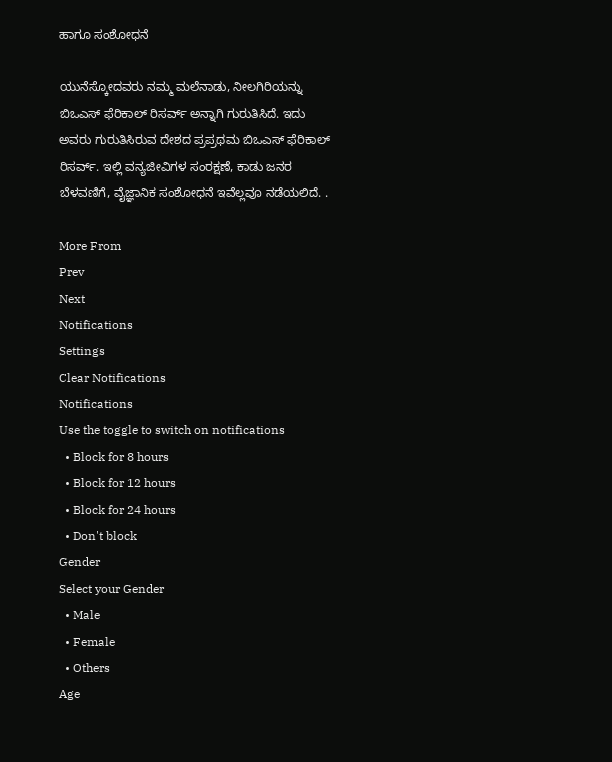ಹಾಗೂ ಸಂಶೋಧನೆ

ಯುನೆಸ್ಕೋದವರು ನಮ್ಮ ಮಲೆನಾಡು, ನೀಲಗಿರಿಯನ್ನು ಬಿಒಎಸ್ ಫೆರಿಕಾಲ್ ರಿಸರ್ವ್ ಅನ್ನಾಗಿ ಗುರುತಿಸಿದೆ. ಇದು ಅವರು ಗುರುತಿಸಿರುವ ದೇಶದ ಪ್ರಪ್ರಥಮ ಬಿಒಎಸ್ ಫೆರಿಕಾಲ್ ರಿಸರ್ವ್. ಇಲ್ಲಿ ವನ್ಯಜೀವಿಗಳ ಸಂರಕ್ಷಣೆ, ಕಾಡು ಜನರ ಬೆಳವಣಿಗೆ, ವೈಜ್ಞಾನಿಕ ಸಂಶೋಧನೆ ಇವೆಲ್ಲವೂ ನಡೆಯಲಿದೆ. .

More From
Prev
Next
Notifications
Settings
Clear Notifications
Notifications
Use the toggle to switch on notifications
  • Block for 8 hours
  • Block for 12 hours
  • Block for 24 hours
  • Don't block
Gender
Select your Gender
  • Male
  • Female
  • Others
Age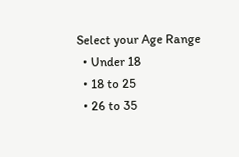Select your Age Range
  • Under 18
  • 18 to 25
  • 26 to 35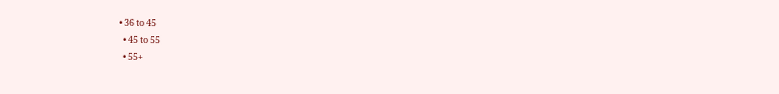• 36 to 45
  • 45 to 55
  • 55+